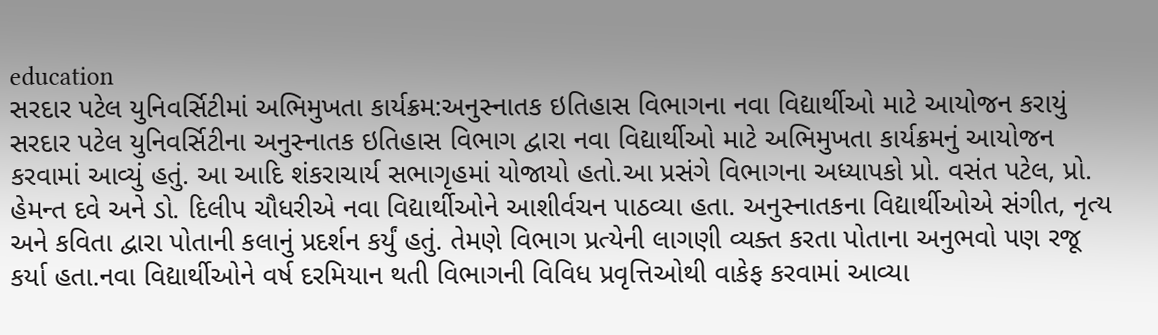education
સરદાર પટેલ યુનિવર્સિટીમાં અભિમુખતા કાર્યક્રમ:અનુસ્નાતક ઇતિહાસ વિભાગના નવા વિદ્યાર્થીઓ માટે આયોજન કરાયું
સરદાર પટેલ યુનિવર્સિટીના અનુસ્નાતક ઇતિહાસ વિભાગ દ્વારા નવા વિદ્યાર્થીઓ માટે અભિમુખતા કાર્યક્રમનું આયોજન કરવામાં આવ્યું હતું. આ આદિ શંકરાચાર્ય સભાગૃહમાં યોજાયો હતો.આ પ્રસંગે વિભાગના અધ્યાપકો પ્રો. વસંત પટેલ, પ્રો. હેમન્ત દવે અને ડો. દિલીપ ચૌધરીએ નવા વિદ્યાર્થીઓને આશીર્વચન પાઠવ્યા હતા. અનુસ્નાતકના વિદ્યાર્થીઓએ સંગીત, નૃત્ય અને કવિતા દ્વારા પોતાની કલાનું પ્રદર્શન કર્યું હતું. તેમણે વિભાગ પ્રત્યેની લાગણી વ્યક્ત કરતા પોતાના અનુભવો પણ રજૂ કર્યા હતા.નવા વિદ્યાર્થીઓને વર્ષ દરમિયાન થતી વિભાગની વિવિધ પ્રવૃત્તિઓથી વાકેફ કરવામાં આવ્યા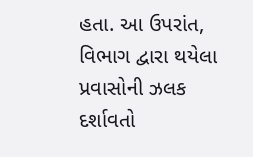હતા. આ ઉપરાંત, વિભાગ દ્વારા થયેલા પ્રવાસોની ઝલક દર્શાવતો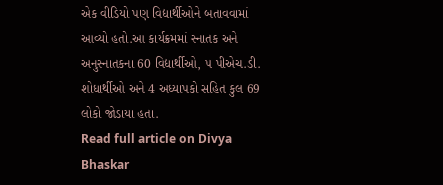એક વીડિયો પણ વિદ્યાર્થીઓને બતાવવામાં આવ્યો હતો.આ કાર્યક્રમમાં સ્નાતક અને અનુસ્નાતકના 60 વિદ્યાર્થીઓ, ૫ પીએચ.ડી. શોધાર્થીઓ અને 4 અધ્યાપકો સહિત કુલ 69 લોકો જોડાયા હતા.
Read full article on Divya Bhaskar